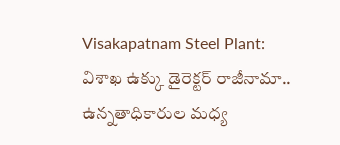Visakapatnam Steel Plant: విశాఖ ఉక్కు డైరెక్టర్ రాజీనామా.. ఉన్నతాధికారుల మధ్య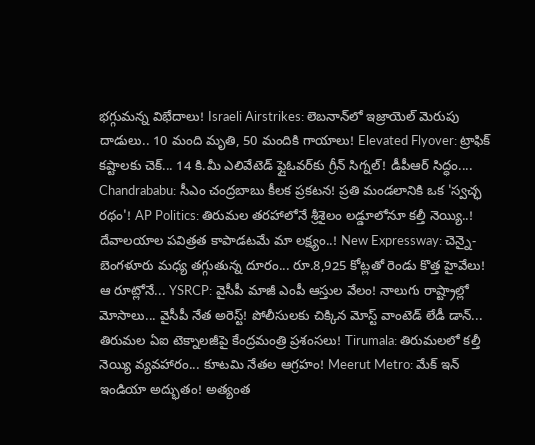భగ్గుమన్న విభేదాలు! Israeli Airstrikes: లెబనాన్‌లో ఇజ్రాయెల్ మెరుపు దాడులు.. 10 మంది మృతి, 50 మందికి గాయాలు! Elevated Flyover: ట్రాఫిక్ కష్టాలకు చెక్... 14 కి.మీ ఎలివేటెడ్ ఫ్లైఓవర్‌కు గ్రీన్ సిగ్నల్! డీపీఆర్ సిద్ధం.... Chandrababu: సీఎం చంద్రబాబు కీలక ప్రకటన! ప్రతి మండలానికి ఒక 'స్వచ్ఛ రథం'! AP Politics: తిరుమల తరహాలోనే శ్రీశైలం లడ్డూలోనూ కల్తీ నెయ్యి..! దేవాలయాల పవిత్రత కాపాడటమే మా లక్ష్యం..! New Expressway: చెన్నై-బెంగళూరు మధ్య తగ్గుతున్న దూరం... రూ.8,925 కోట్లతో రెండు కొత్త హైవేలు! ఆ రూట్లోనే... YSRCP: వైసీపీ మాజీ ఎంపీ ఆస్తుల వేలం! నాలుగు రాష్ట్రాల్లో మోసాలు... వైసీపీ నేత అరెస్ట్! పోలీసులకు చిక్కిన మోస్ట్ వాంటెడ్ లేడీ డాన్... తిరుమల ఏఐ టెక్నాలజీపై కేంద్రమంత్రి ప్రశంసలు! Tirumala: తిరుమలలో కల్తీ నెయ్యి వ్యవహారం... కూటమి నేతల ఆగ్రహం! Meerut Metro: మేక్ ఇన్ ఇండియా అద్భుతం! అత్యంత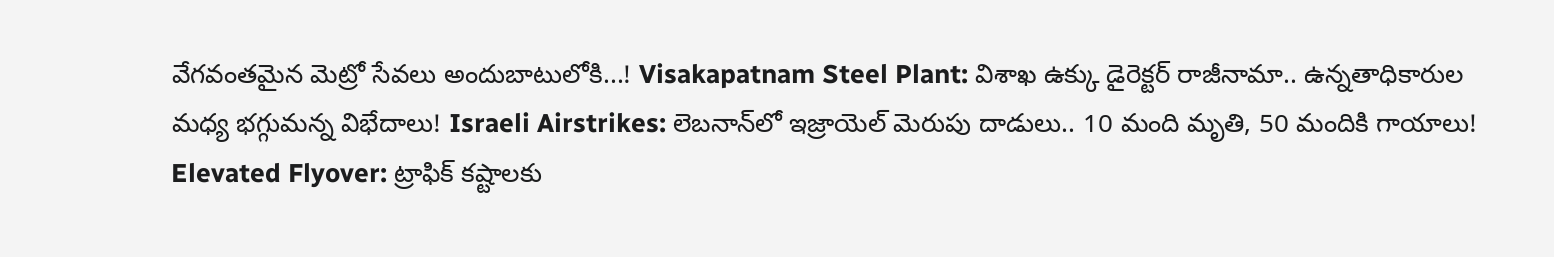వేగవంతమైన మెట్రో సేవలు అందుబాటులోకి...! Visakapatnam Steel Plant: విశాఖ ఉక్కు డైరెక్టర్ రాజీనామా.. ఉన్నతాధికారుల మధ్య భగ్గుమన్న విభేదాలు! Israeli Airstrikes: లెబనాన్‌లో ఇజ్రాయెల్ మెరుపు దాడులు.. 10 మంది మృతి, 50 మందికి గాయాలు! Elevated Flyover: ట్రాఫిక్ కష్టాలకు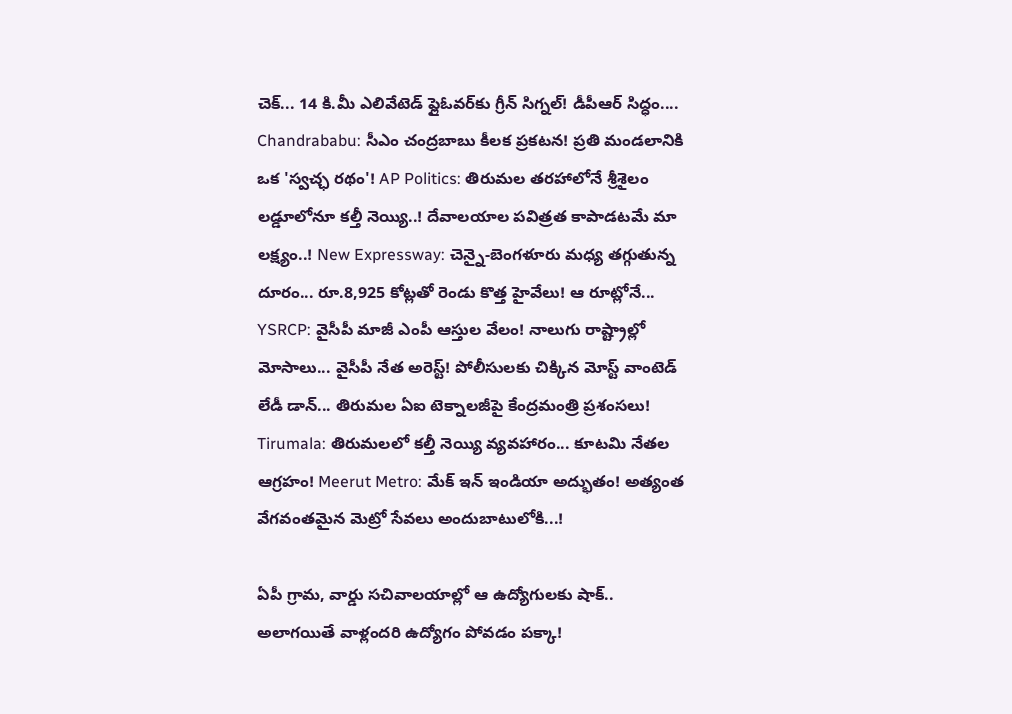చెక్... 14 కి.మీ ఎలివేటెడ్ ఫ్లైఓవర్‌కు గ్రీన్ సిగ్నల్! డీపీఆర్ సిద్ధం.... Chandrababu: సీఎం చంద్రబాబు కీలక ప్రకటన! ప్రతి మండలానికి ఒక 'స్వచ్ఛ రథం'! AP Politics: తిరుమల తరహాలోనే శ్రీశైలం లడ్డూలోనూ కల్తీ నెయ్యి..! దేవాలయాల పవిత్రత కాపాడటమే మా లక్ష్యం..! New Expressway: చెన్నై-బెంగళూరు మధ్య తగ్గుతున్న దూరం... రూ.8,925 కోట్లతో రెండు కొత్త హైవేలు! ఆ రూట్లోనే... YSRCP: వైసీపీ మాజీ ఎంపీ ఆస్తుల వేలం! నాలుగు రాష్ట్రాల్లో మోసాలు... వైసీపీ నేత అరెస్ట్! పోలీసులకు చిక్కిన మోస్ట్ వాంటెడ్ లేడీ డాన్... తిరుమల ఏఐ టెక్నాలజీపై కేంద్రమంత్రి ప్రశంసలు! Tirumala: తిరుమలలో కల్తీ నెయ్యి వ్యవహారం... కూటమి నేతల ఆగ్రహం! Meerut Metro: మేక్ ఇన్ ఇండియా అద్భుతం! అత్యంత వేగవంతమైన మెట్రో సేవలు అందుబాటులోకి...!

ఏపీ గ్రామ, వార్డు సచివాలయాల్లో ఆ ఉద్యోగులకు షాక్.. అలాగయితే వాళ్లందరి ఉద్యోగం పోవడం పక్కా!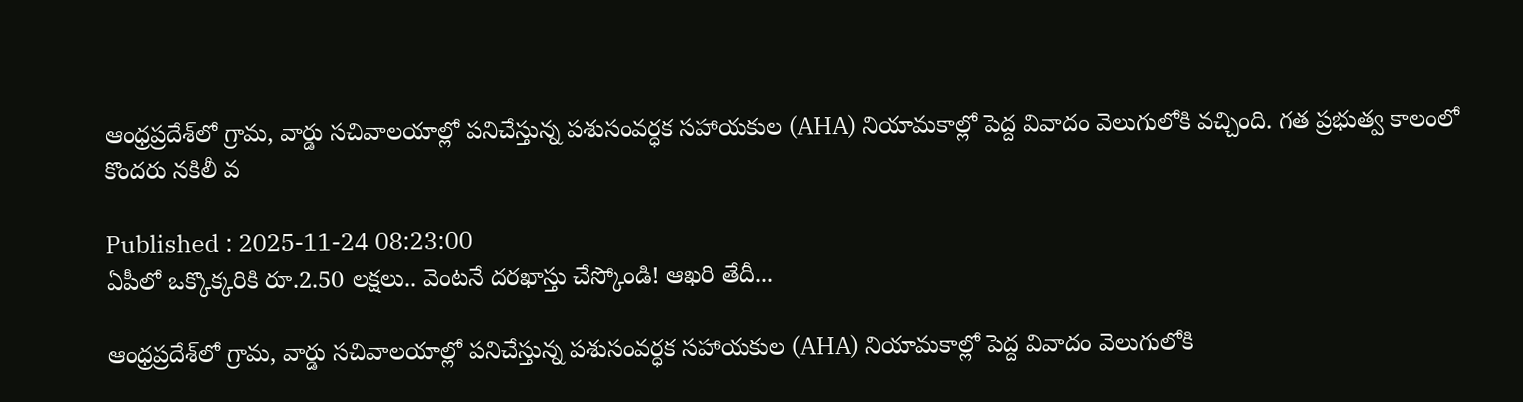ఆంధ్రప్రదేశ్‌లో గ్రామ, వార్డు సచివాలయాల్లో పనిచేస్తున్న పశుసంవర్ధక సహాయకుల (AHA) నియామకాల్లో పెద్ద వివాదం వెలుగులోకి వచ్చింది. గత ప్రభుత్వ కాలంలో కొందరు నకిలీ వ

Published : 2025-11-24 08:23:00
ఏపీలో ఒక్కొక్కరికి రూ.2.50 లక్షలు.. వెంటనే దరఖాస్తు చేస్కోండి! ఆఖరి తేదీ...

ఆంధ్రప్రదేశ్‌లో గ్రామ, వార్డు సచివాలయాల్లో పనిచేస్తున్న పశుసంవర్ధక సహాయకుల (AHA) నియామకాల్లో పెద్ద వివాదం వెలుగులోకి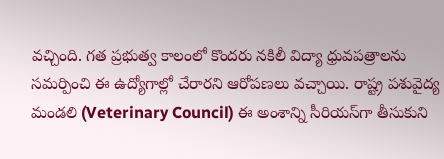వచ్చింది. గత ప్రభుత్వ కాలంలో కొందరు నకిలీ విద్యా ధ్రువపత్రాలను సమర్పించి ఈ ఉద్యోగాల్లో చేరారని ఆరోపణలు వచ్చాయి. రాష్ట్ర పశువైద్య మండలి (Veterinary Council) ఈ అంశాన్ని సీరియస్‌గా తీసుకుని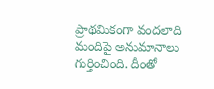ప్రాథమికంగా వందలాది మందిపై అనుమానాలు గుర్తించింది. దీంతో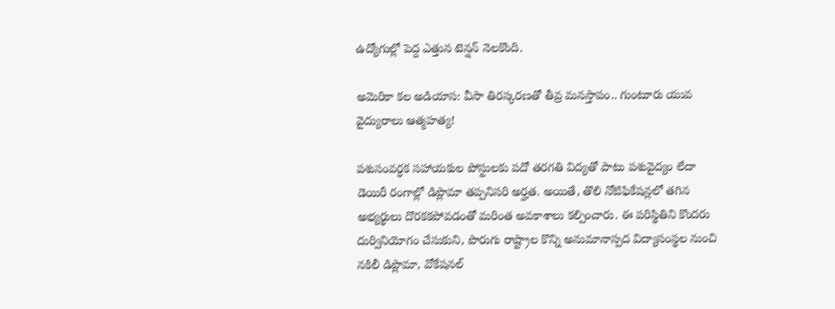ఉద్యోగుల్లో పెద్ద ఎత్తున టెన్షన్ నెలకొంది.

అమెరికా కల అడియాస: వీసా తిరస్కరణతో తీవ్ర మనస్తాపం.. గుంటూరు యువ వైద్యురాలు ఆత్మహత్య!

పశుసంవర్ధక సహాయకుల పోస్టులకు పదో తరగతి విద్యతో పాటు పశువైద్యం లేదా డెయిరీ రంగాల్లో డిప్లొమా తప్పనిసరి అర్హత. అయితే, తొలి నోటిఫికేషన్లలో తగిన అభ్యర్థులు దొరకకపోవడంతో మరింత అవకాశాలు కల్పించారు. ఈ పరిస్థితిని కొందరు దుర్వినియోగం చేసుకుని, పొరుగు రాష్ట్రాల కొన్ని అనుమానాస్పద విద్యాసంస్థల నుంచి నకిలీ డిప్లొమా, వోకేషనల్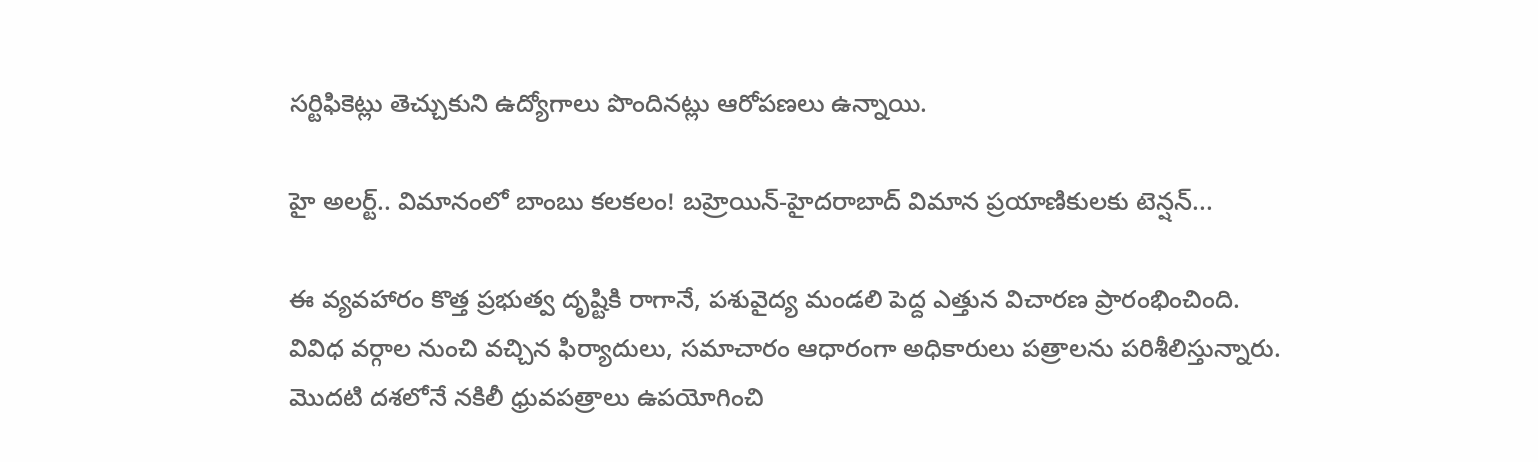సర్టిఫికెట్లు తెచ్చుకుని ఉద్యోగాలు పొందినట్లు ఆరోపణలు ఉన్నాయి.

హై అలర్ట్.. విమానంలో బాంబు కలకలం! బహ్రెయిన్-హైదరాబాద్ విమాన ప్రయాణికులకు టెన్షన్...

ఈ వ్యవహారం కొత్త ప్రభుత్వ దృష్టికి రాగానే, పశువైద్య మండలి పెద్ద ఎత్తున విచారణ ప్రారంభించింది. వివిధ వర్గాల నుంచి వచ్చిన ఫిర్యాదులు, సమాచారం ఆధారంగా అధికారులు పత్రాలను పరిశీలిస్తున్నారు. మొదటి దశలోనే నకిలీ ధ్రువపత్రాలు ఉపయోగించి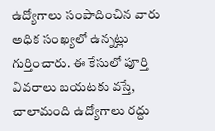ఉద్యోగాలు సంపాదించిన వారు అధిక సంఖ్యలో ఉన్నట్లు గుర్తించారు. ఈ కేసులో పూర్తి వివరాలు బయటకు వస్తే, చాలామంది ఉద్యోగాలు రద్దు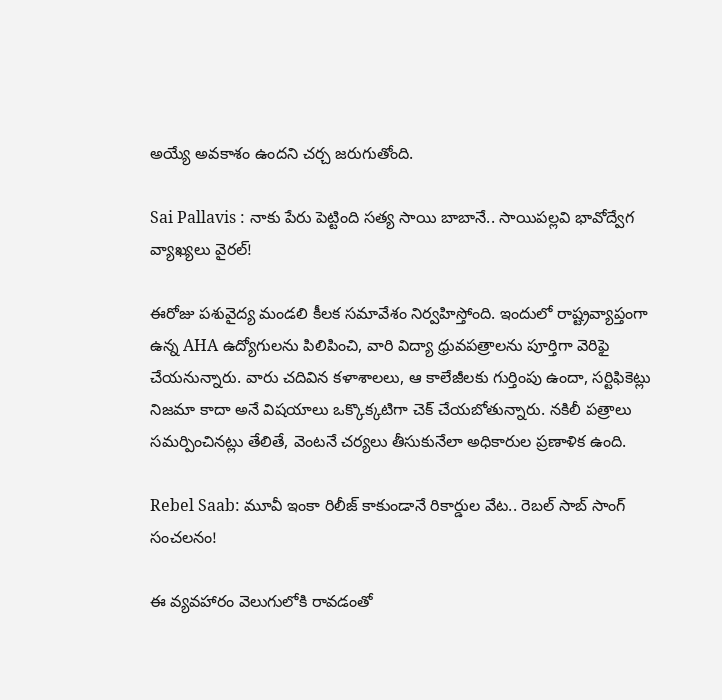అయ్యే అవకాశం ఉందని చర్చ జరుగుతోంది.

Sai Pallavis : నాకు పేరు పెట్టింది సత్య సాయి బాబానే.. సాయిపల్లవి భావోద్వేగ వ్యాఖ్యలు వైరల్!

ఈరోజు పశువైద్య మండలి కీలక సమావేశం నిర్వహిస్తోంది. ఇందులో రాష్ట్రవ్యాప్తంగా ఉన్న AHA ఉద్యోగులను పిలిపించి, వారి విద్యా ధ్రువపత్రాలను పూర్తిగా వెరిఫై చేయనున్నారు. వారు చదివిన కళాశాలలు, ఆ కాలేజీలకు గుర్తింపు ఉందా, సర్టిఫికెట్లు నిజమా కాదా అనే విషయాలు ఒక్కొక్కటిగా చెక్ చేయబోతున్నారు. నకిలీ పత్రాలు సమర్పించినట్లు తేలితే, వెంటనే చర్యలు తీసుకునేలా అధికారుల ప్రణాళిక ఉంది.

Rebel Saab: మూవీ ఇంకా రిలీజ్ కాకుండానే రికార్డుల వేట.. రెబల్ సాబ్ సాంగ్ సంచలనం!

ఈ వ్యవహారం వెలుగులోకి రావడంతో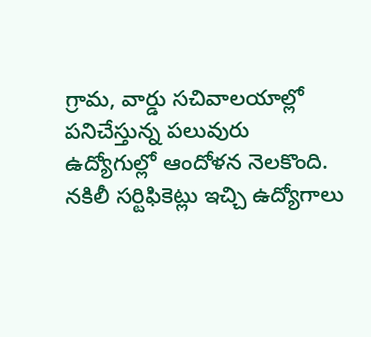గ్రామ, వార్డు సచివాలయాల్లో పనిచేస్తున్న పలువురు ఉద్యోగుల్లో ఆందోళన నెలకొంది. నకిలీ సర్టిఫికెట్లు ఇచ్చి ఉద్యోగాలు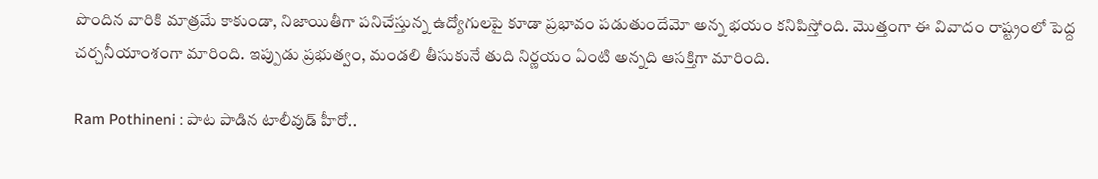పొందిన వారికి మాత్రమే కాకుండా, నిజాయితీగా పనిచేస్తున్న ఉద్యోగులపై కూడా ప్రభావం పడుతుందేమో అన్న భయం కనిపిస్తోంది. మొత్తంగా ఈ వివాదం రాష్ట్రంలో పెద్ద చర్చనీయాంశంగా మారింది. ఇప్పుడు ప్రభుత్వం, మండలి తీసుకునే తుది నిర్ణయం ఏంటి అన్నది ఆసక్తిగా మారింది.

Ram Pothineni : పాట పాడిన టాలీవుడ్ హీరో..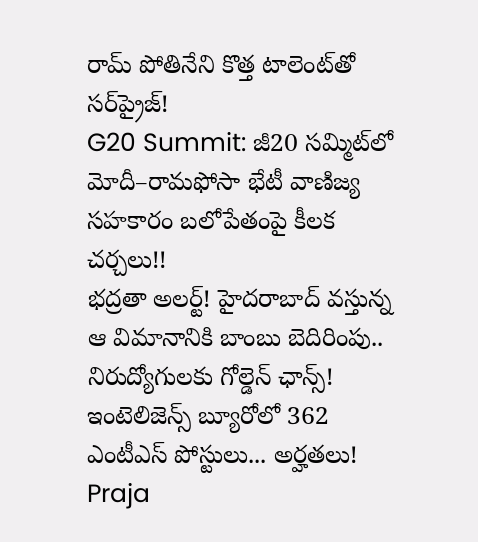రామ్ పోతినేని కొత్త టాలెంట్‌తో సర్‌ప్రైజ్!
G20 Summit: జీ20 సమ్మిట్‌లో మోదీ–రామఫోసా భేటీ వాణిజ్య సహకారం బలోపేతంపై కీలక చర్చలు!!
భద్రతా అలర్ట్! హైదరాబాద్ వస్తున్న ఆ విమానానికి బాంబు బెదిరింపు..
నిరుద్యోగులకు గోల్డెన్ ఛాన్స్! ఇంటెలిజెన్స్ బ్యూరోలో 362 ఎంటీఎస్ పోస్టులు... అర్హతలు!
Praja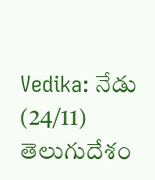Vedika: నేడు (24/11) తెలుగుదేశం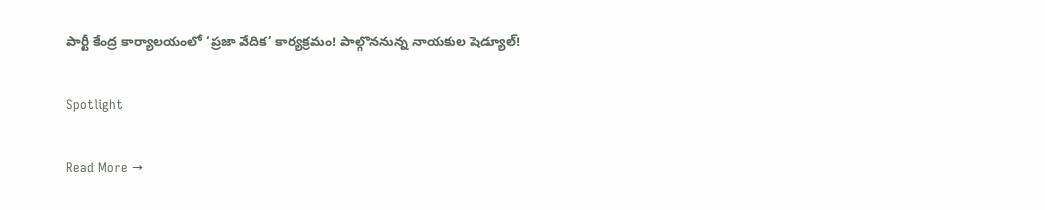పార్టీ కేంద్ర కార్యాలయంలో ‘ప్రజా వేదిక’ కార్యక్రమం! పాల్గొననున్న నాయకుల షెడ్యూల్!

Spotlight

Read More →